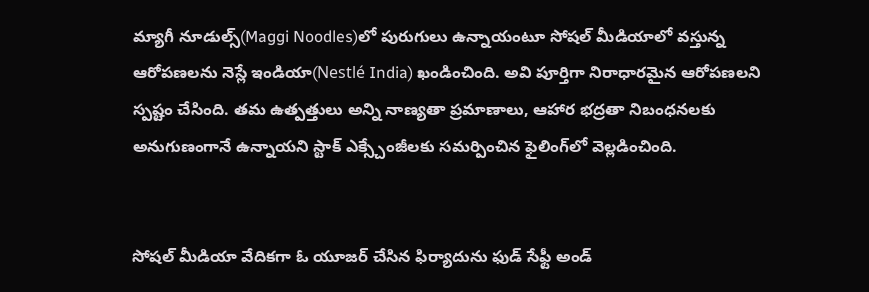మ్యాగీ నూడుల్స్‌(Maggi Noodles)లో పురుగులు ఉన్నాయంటూ సోషల్ మీడియాలో వస్తున్న ఆరోపణలను నెస్లే ఇండియా(Nestlé India) ఖండించింది. అవి పూర్తిగా నిరాధారమైన ఆరోపణలని స్పష్టం చేసింది. తమ ఉత్పత్తులు అన్ని నాణ్యతా ప్రమాణాలు, ఆహార భద్రతా నిబంధనలకు అనుగుణంగానే ఉన్నాయని స్టాక్ ఎక్స్చేంజీలకు సమర్పించిన ఫైలింగ్‌లో వెల్లడించింది.


సోషల్ మీడియా వేదికగా ఓ యూజర్ చేసిన ఫిర్యాదును ఫుడ్ సేఫ్టీ అండ్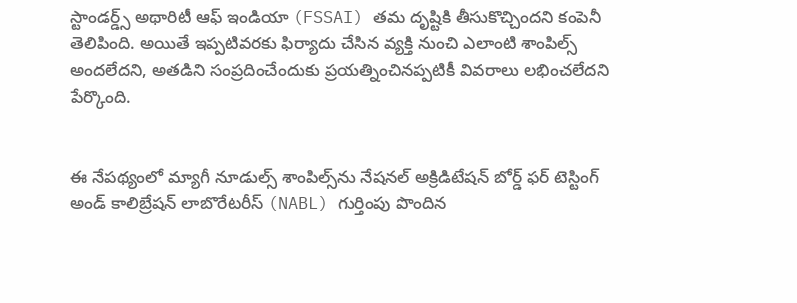స్టాండర్డ్స్ అథారిటీ ఆఫ్ ఇండియా (FSSAI) తమ దృష్టికి తీసుకొచ్చిందని కంపెనీ తెలిపింది. అయితే ఇప్పటివరకు ఫిర్యాదు చేసిన వ్యక్తి నుంచి ఎలాంటి శాంపిల్స్ అందలేదని, అతడిని సంప్రదించేందుకు ప్రయత్నించినప్పటికీ వివరాలు లభించలేదని పేర్కొంది.


ఈ నేపథ్యంలో మ్యాగీ నూడుల్స్ శాంపిల్స్‌ను నేషనల్ అక్రిడిటేషన్ బోర్డ్ ఫర్ టెస్టింగ్ అండ్ కాలిబ్రేషన్ లాబొరేటరీస్ (NABL) గుర్తింపు పొందిన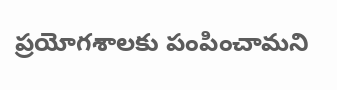ప్రయోగశాలకు పంపించామని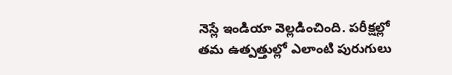నెస్లే ఇండియా వెల్లడించింది. పరీక్షల్లో తమ ఉత్పత్తుల్లో ఎలాంటి పురుగులు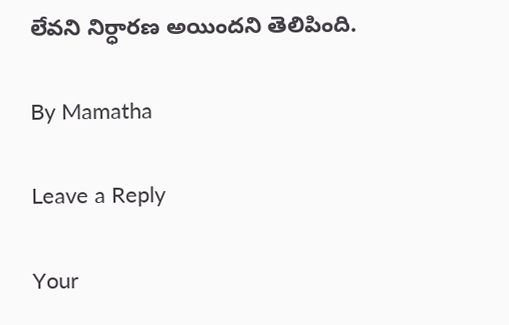లేవని నిర్ధారణ అయిందని తెలిపింది.

By Mamatha

Leave a Reply

Your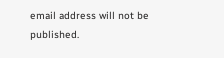email address will not be published.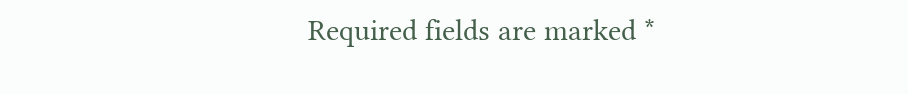Required fields are marked *